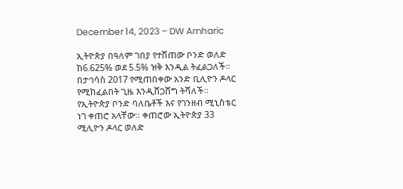December 14, 2023 – DW Amharic

ኢትዮጵያ በዓለም ገበያ የተሸጠው ቦንድ ወለድ ከ6.625% ወደ 5.5% ዝቅ እንዲል ትፈልጋለች። በታኅሳስ 2017 የሚጠበቀው አንድ ቢሊዮን ዶላር የሚከፈልበት ጊዜ እንዲሸጋሸግ ትሻለች። የኢትዮጵያ ቦንድ ባለቤቶች እና የገንዘብ ሚኒስቴር ነገ ቀጠሮ አላቸው። ቀጠሮው ኢትዮጵያ 33 ሚሊዮን ዶላር ወለድ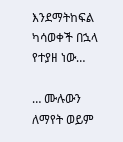እንደማትከፍል ካሳወቀች በኋላ የተያዘ ነው…

… ሙሉውን ለማየት ወይም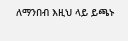ለማንበብ እዚህ ላይ ይጫኑ